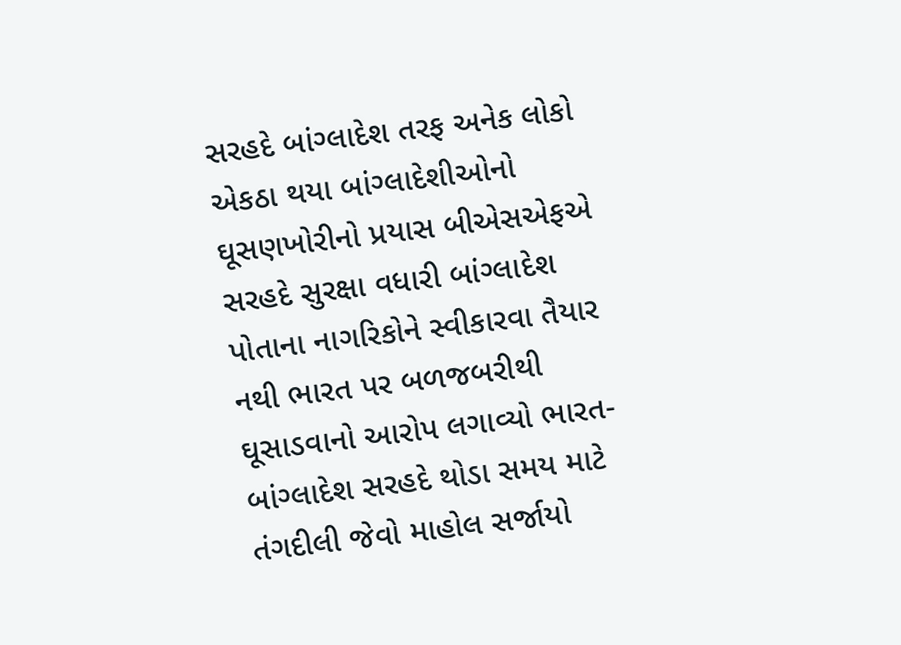સરહદે બાંગ્લાદેશ તરફ અનેક લોકો એકઠા થયા બાંગ્લાદેશીઓનો ઘૂસણખોરીનો પ્રયાસ બીએસએફએ સરહદે સુરક્ષા વધારી બાંગ્લાદેશ પોતાના નાગરિકોને સ્વીકારવા તૈયાર નથી ભારત પર બળજબરીથી ઘૂસાડવાનો આરોપ લગાવ્યો ભારત-બાંગ્લાદેશ સરહદે થોડા સમય માટે તંગદીલી જેવો માહોલ સર્જાયો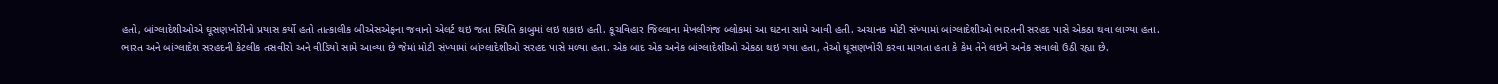હતો, બાંગ્લાદેશીઓએ ઘૂસણખોરીનો પ્રયાસ કર્યો હતો તાત્કાલીક બીએસએફના જવાનો એલર્ટ થઇ જતા સ્થિતિ કાબુમાં લઇ શકાઇ હતી. કૂચવિહાર જિલ્લાના મેખલીગંજ બ્લોકમાં આ ઘટના સામે આવી હતી. અચાનક મોટી સંખ્યામાં બાંગ્લાદેશીઓ ભારતની સરહદ પાસે એકઠા થવા લાગ્યા હતા.
ભારત અને બાંગ્લાદેશ સરહદની કેટલીક તસવીરો અને વીડિયો સામે આવ્યા છે જેમાં મોટી સંખ્યામાં બાંગ્લાદેશીઓ સરહદ પાસે મળ્યા હતા. એક બાદ એક અનેક બાંગ્લાદેશીઓ એકઠા થઇ ગયા હતા, તેઓ ઘૂસણખોરી કરવા માગતા હતા કે કેમ તેને લઇને અનેક સવાલો ઉઠી રહ્યા છે.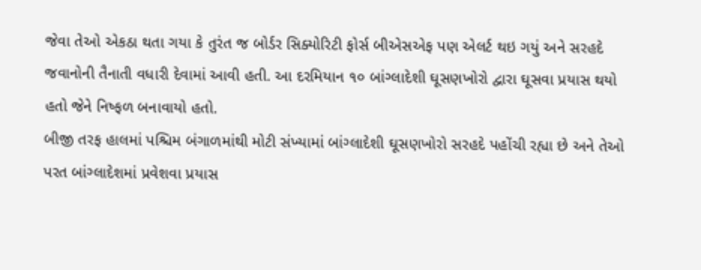જેવા તેઓ એકઠા થતા ગયા કે તુરંત જ બોર્ડર સિક્યોરિટી ફોર્સ બીએસએફ પણ એલર્ટ થઇ ગયું અને સરહદે જવાનોની તૈનાતી વધારી દેવામાં આવી હતી. આ દરમિયાન ૧૦ બાંગ્લાદેશી ઘૂસણખોરો દ્વારા ઘૂસવા પ્રયાસ થયો હતો જેને નિષ્ફળ બનાવાયો હતો.
બીજી તરફ હાલમાં પશ્ચિમ બંગાળમાંથી મોટી સંખ્યામાં બાંગ્લાદેશી ઘૂસણખોરો સરહદે પહોંચી રહ્યા છે અને તેઓ પરત બાંગ્લાદેશમાં પ્રવેશવા પ્રયાસ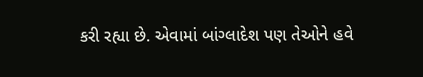કરી રહ્યા છે. એવામાં બાંગ્લાદેશ પણ તેઓને હવે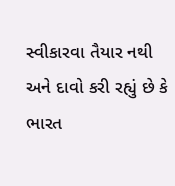સ્વીકારવા તૈયાર નથી અને દાવો કરી રહ્યું છે કે ભારત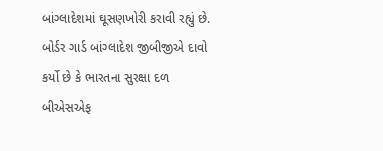બાંગ્લાદેશમાં ઘૂસણખોરી કરાવી રહ્યું છે. બોર્ડર ગાર્ડ બાંગ્લાદેશ જીબીજીએ દાવો કર્યો છે કે ભારતના સુરક્ષા દળ બીએસએફ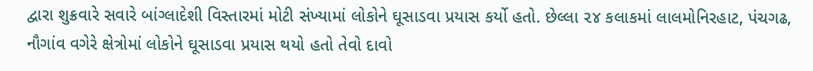દ્વારા શુક્રવારે સવારે બાંગ્લાદેશી વિસ્તારમાં મોટી સંખ્યામાં લોકોને ઘૂસાડવા પ્રયાસ કર્યો હતો. છેલ્લા ૨૪ કલાકમાં લાલમોનિરહાટ, પંચગઢ, નૌગાંવ વગેરે ક્ષેત્રોમાં લોકોને ઘૂસાડવા પ્રયાસ થયો હતો તેવો દાવો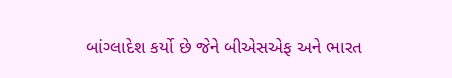બાંગ્લાદેશ કર્યો છે જેને બીએસએફ અને ભારત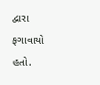દ્વારા ફગાવાયો હતો.